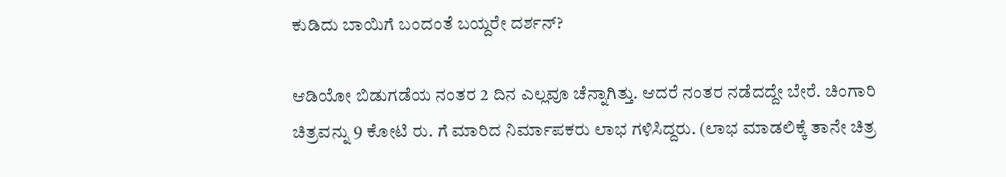ಕುಡಿದು ಬಾಯಿಗೆ ಬಂದಂತೆ ಬಯ್ದರೇ ದರ್ಶನ್?

ಆಡಿಯೋ ಬಿಡುಗಡೆಯ ನಂತರ 2 ದಿನ ಎಲ್ಲವೂ ಚೆನ್ನಾಗಿತ್ತು. ಆದರೆ ನಂತರ ನಡೆದದ್ದೇ ಬೇರೆ. ಚಿಂಗಾರಿ ಚಿತ್ರವನ್ನು 9 ಕೋಟಿ ರು. ಗೆ ಮಾರಿದ ನಿರ್ಮಾಪಕರು ಲಾಭ ಗಳಿಸಿದ್ದರು. (ಲಾಭ ಮಾಡಲಿಕ್ಕೆ ತಾನೇ ಚಿತ್ರ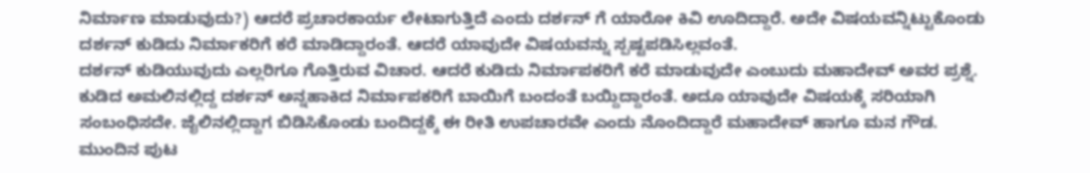ನಿರ್ಮಾಣ ಮಾಡುವುದು?) ಆದರೆ ಪ್ರಚಾರಕಾರ್ಯ ಲೇಟಾಗುತ್ತಿದೆ ಎಂದು ದರ್ಶನ್ ಗೆ ಯಾರೋ ಕಿವಿ ಊದಿದ್ದಾರೆ. ಅದೇ ವಿಷಯವನ್ನಿಟ್ಟುಕೊಂಡು ದರ್ಶನ್ ಕುಡಿದು ನಿರ್ಮಾಕರಿಗೆ ಕರೆ ಮಾಡಿದ್ದಾರಂತೆ. ಆದರೆ ಯಾವುದೇ ವಿಷಯವನ್ನು ಸ್ಪಷ್ಟಪಡಿಸಿಲ್ಲವಂತೆ.
ದರ್ಶನ್ ಕುಡಿಯುವುದು ಎಲ್ಲರಿಗೂ ಗೊತ್ತಿರುವ ವಿಚಾರ. ಆದರೆ ಕುಡಿದು ನಿರ್ಮಾಪಕರಿಗೆ ಕರೆ ಮಾಡುವುದೇ ಎಂಬುದು ಮಹಾದೇವ್ ಅವರ ಪ್ರಶ್ನೆ. ಕುಡಿದ ಅಮಲಿನಲ್ಲಿದ್ದ ದರ್ಶನ್ ಅನ್ನಹಾಕಿದ ನಿರ್ಮಾಪಕರಿಗೆ ಬಾಯಿಗೆ ಬಂದಂತೆ ಬಯ್ದಿದ್ದಾರಂತೆ. ಅದೂ ಯಾವುದೇ ವಿಷಯಕ್ಕೆ ಸರಿಯಾಗಿ ಸಂಬಂಧಿಸದೇ. ಜೈಲಿನಲ್ಲಿದ್ದಾಗ ಬಿಡಿಸಿಕೊಂಡು ಬಂದಿದ್ದಕ್ಕೆ ಈ ರೀತಿ ಉಪಚಾರವೇ ಎಂದು ನೊಂದಿದ್ದಾರೆ ಮಹಾದೇವ್ ಹಾಗೂ ಮನ ಗೌಡ. ಮುಂದಿನ ಪುಟ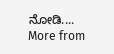ನೋಡಿ....
More from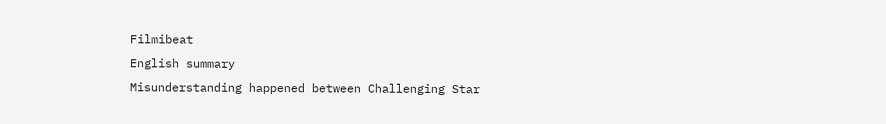Filmibeat
English summary
Misunderstanding happened between Challenging Star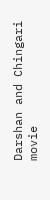Darshan and Chingari movie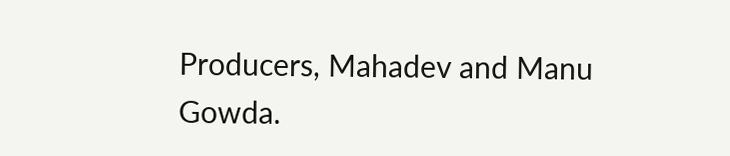Producers, Mahadev and Manu Gowda.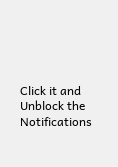Click it and Unblock the Notifications